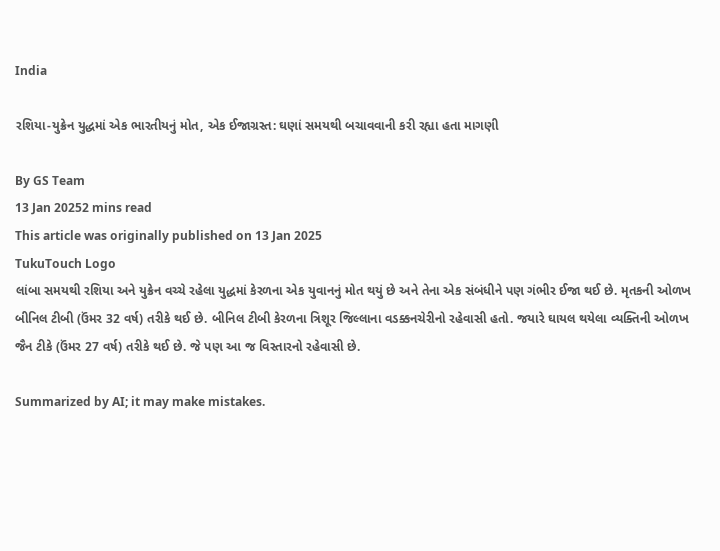India

રશિયા-યુક્રેન યુદ્ધમાં એક ભારતીયનું મોત, એક ઈજાગ્રસ્ત: ઘણાં સમયથી બચાવવાની કરી રહ્યા હતા માગણી

By GS Team
13 Jan 20252 mins read
This article was originally published on 13 Jan 2025
TukuTouch Logo
લાંબા સમયથી રશિયા અને યુક્રેન વચ્ચે રહેલા યુદ્ધમાં કેરળના એક યુવાનનું મોત થયું છે અને તેના એક સંબંધીને પણ ગંભીર ઈજા થઈ છે. મૃતકની ઓળખ બીનિલ ટીબી (ઉંમર 32 વર્ષ) તરીકે થઈ છે. બીનિલ ટીબી કેરળના ત્રિશૂર જિલ્લાના વડક્કનચેરીનો રહેવાસી હતો. જયારે ઘાયલ થયેલા વ્યક્તિની ઓળખ જૈન ટીકે (ઉંમર 27 વર્ષ) તરીકે થઈ છે. જે પણ આ જ વિસ્તારનો રહેવાસી છે.

Summarized by AI; it may make mistakes.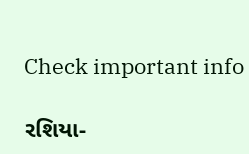Check important info

રશિયા-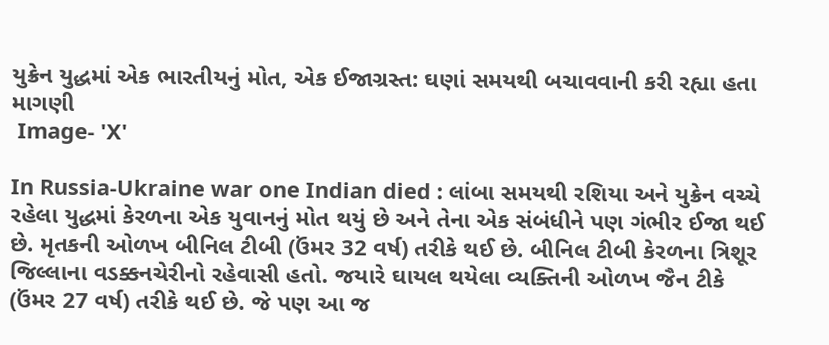યુક્રેન યુદ્ધમાં એક ભારતીયનું મોત, એક ઈજાગ્રસ્ત: ઘણાં સમયથી બચાવવાની કરી રહ્યા હતા માગણી
 Image- 'X'

In Russia-Ukraine war one Indian died : લાંબા સમયથી રશિયા અને યુક્રેન વચ્ચે રહેલા યુદ્ધમાં કેરળના એક યુવાનનું મોત થયું છે અને તેના એક સંબંધીને પણ ગંભીર ઈજા થઈ છે. મૃતકની ઓળખ બીનિલ ટીબી (ઉંમર 32 વર્ષ) તરીકે થઈ છે. બીનિલ ટીબી કેરળના ત્રિશૂર જિલ્લાના વડક્કનચેરીનો રહેવાસી હતો. જયારે ઘાયલ થયેલા વ્યક્તિની ઓળખ જૈન ટીકે (ઉંમર 27 વર્ષ) તરીકે થઈ છે. જે પણ આ જ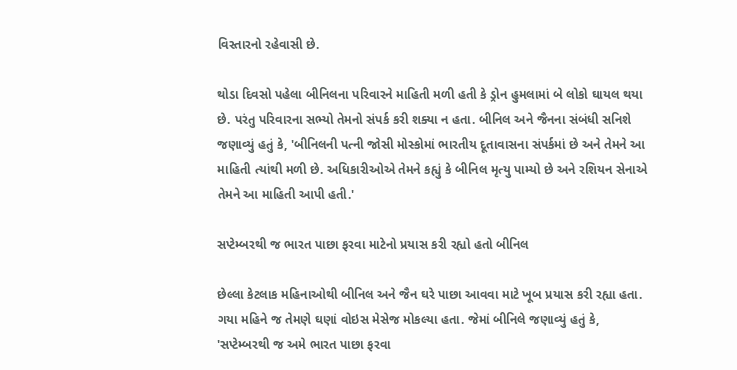વિસ્તારનો રહેવાસી છે.

થોડા દિવસો પહેલા બીનિલના પરિવારને માહિતી મળી હતી કે ડ્રોન હુમલામાં બે લોકો ઘાયલ થયા છે. પરંતુ પરિવારના સભ્યો તેમનો સંપર્ક કરી શક્યા ન હતા. બીનિલ અને જૈનના સંબંધી સનિશે જણાવ્યું હતું કે, 'બીનિલની પત્ની જોસી મોસ્કોમાં ભારતીય દૂતાવાસના સંપર્કમાં છે અને તેમને આ માહિતી ત્યાંથી મળી છે. અધિકારીઓએ તેમને કહ્યું કે બીનિલ મૃત્યુ પામ્યો છે અને રશિયન સેનાએ તેમને આ માહિતી આપી હતી.'

સપ્ટેમ્બરથી જ ભારત પાછા ફરવા માટેનો પ્રયાસ કરી રહ્યો હતો બીનિલ

છેલ્લા કેટલાક મહિનાઓથી બીનિલ અને જૈન ઘરે પાછા આવવા માટે ખૂબ પ્રયાસ કરી રહ્યા હતા. ગયા મહિને જ તેમણે ઘણાં વોઇસ મેસેજ મોકલ્યા હતા. જેમાં બીનિલે જણાવ્યું હતું કે, 'સપ્ટેમ્બરથી જ અમે ભારત પાછા ફરવા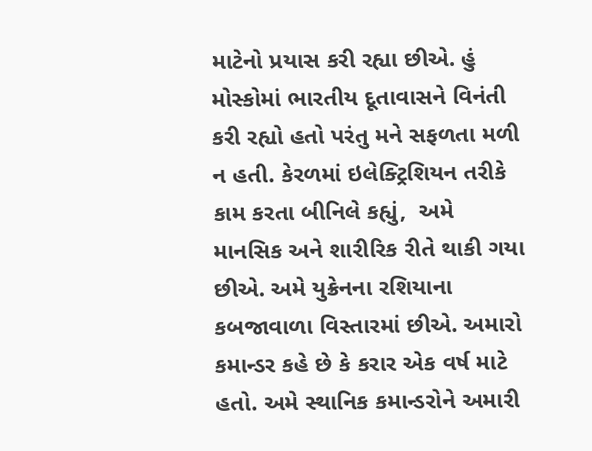માટેનો પ્રયાસ કરી રહ્યા છીએ. હું મોસ્કોમાં ભારતીય દૂતાવાસને વિનંતી કરી રહ્યો હતો પરંતુ મને સફળતા મળી ન હતી. કેરળમાં ઇલેક્ટ્રિશિયન તરીકે કામ કરતા બીનિલે કહ્યું,  અમે માનસિક અને શારીરિક રીતે થાકી ગયા છીએ. અમે યુક્રેનના રશિયાના કબજાવાળા વિસ્તારમાં છીએ. અમારો કમાન્ડર કહે છે કે કરાર એક વર્ષ માટે હતો. અમે સ્થાનિક કમાન્ડરોને અમારી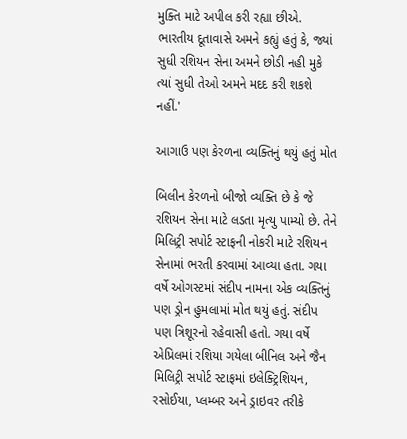મુક્તિ માટે અપીલ કરી રહ્યા છીએ. ભારતીય દૂતાવાસે અમને કહ્યું હતું કે, જ્યાં સુધી રશિયન સેના અમને છોડી નહી મુકે ત્યાં સુધી તેઓ અમને મદદ કરી શકશે નહીં.'

આગાઉ પણ કેરળના વ્યક્તિનું થયું હતું મોત

બિલીન કેરળનો બીજો વ્યક્તિ છે કે જે રશિયન સેના માટે લડતા મૃત્યુ પામ્યો છે. તેને મિલિટ્રી સપોર્ટ સ્ટાફની નોકરી માટે રશિયન સેનામાં ભરતી કરવામાં આવ્યા હતા. ગયા વર્ષે ઓગસ્ટમાં સંદીપ નામના એક વ્યક્તિનું પણ ડ્રોન હુમલામાં મોત થયું હતું. સંદીપ પણ ત્રિશૂરનો રહેવાસી હતો. ગયા વર્ષે એપ્રિલમાં રશિયા ગયેલા બીનિલ અને જૈન મિલિટ્રી સપોર્ટ સ્ટાફમાં ઇલેક્ટ્રિશિયન, રસોઈયા, પ્લમ્બર અને ડ્રાઇવર તરીકે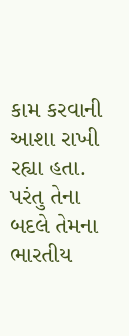કામ કરવાની આશા રાખી રહ્યા હતા. પરંતુ તેના બદલે તેમના ભારતીય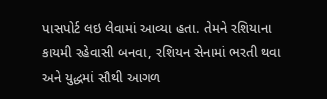પાસપોર્ટ લઇ લેવામાં આવ્યા હતા. તેમને રશિયાના કાયમી રહેવાસી બનવા, રશિયન સેનામાં ભરતી થવા અને યુદ્ધમાં સૌથી આગળ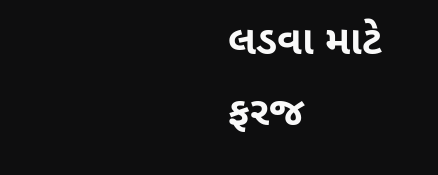લડવા માટે ફરજ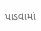પાડવામાં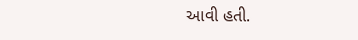આવી હતી.